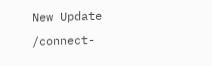New Update
/connect-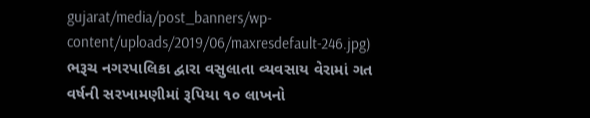gujarat/media/post_banners/wp-content/uploads/2019/06/maxresdefault-246.jpg)
ભરૂચ નગરપાલિકા દ્વારા વસુલાતા વ્યવસાય વેરામાં ગત વર્ષની સરખામણીમાં રૂપિયા ૧૦ લાખનો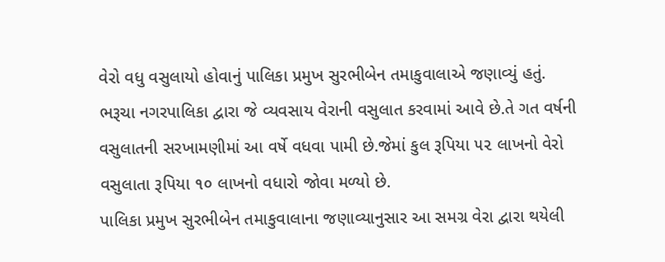વેરો વધુ વસુલાયો હોવાનું પાલિકા પ્રમુખ સુરભીબેન તમાકુવાલાએ જણાવ્યું હતું.
ભરૂચા નગરપાલિકા દ્વારા જે વ્યવસાય વેરાની વસુલાત કરવામાં આવે છે.તે ગત વર્ષની વસુલાતની સરખામણીમાં આ વર્ષે વધવા પામી છે.જેમાં કુલ રૂપિયા ૫૨ લાખનો વેરો વસુલાતા રૂપિયા ૧૦ લાખનો વધારો જોવા મળ્યો છે.
પાલિકા પ્રમુખ સુરભીબેન તમાકુવાલાના જણાવ્યાનુસાર આ સમગ્ર વેરા દ્વારા થયેલી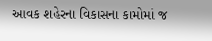આવક શહેરના વિકાસના કામોમાં જ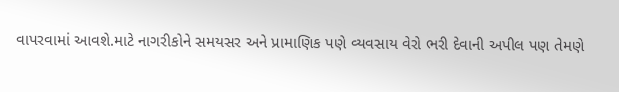વાપરવામાં આવશે.માટે નાગરીકોને સમયસર અને પ્રામાણિક પણે વ્યવસાય વેરો ભરી દેવાની અપીલ પણ તેમણે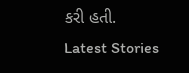કરી હતી.
Latest Stories